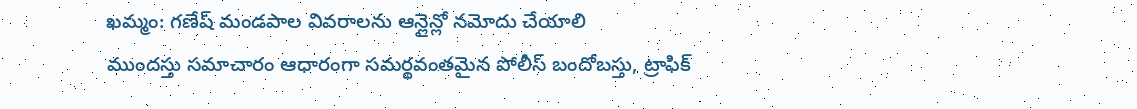ఖమ్మం: గణేష్ మండపాల వివరాలను ఆన్లైన్లో నమోదు చేయాలి
ముందస్తు సమాచారం ఆధారంగా సమర్థవంతమైన పోలీస్ బందోబస్తు, ట్రాఫిక్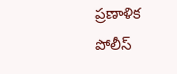ప్రణాళిక
పోలీస్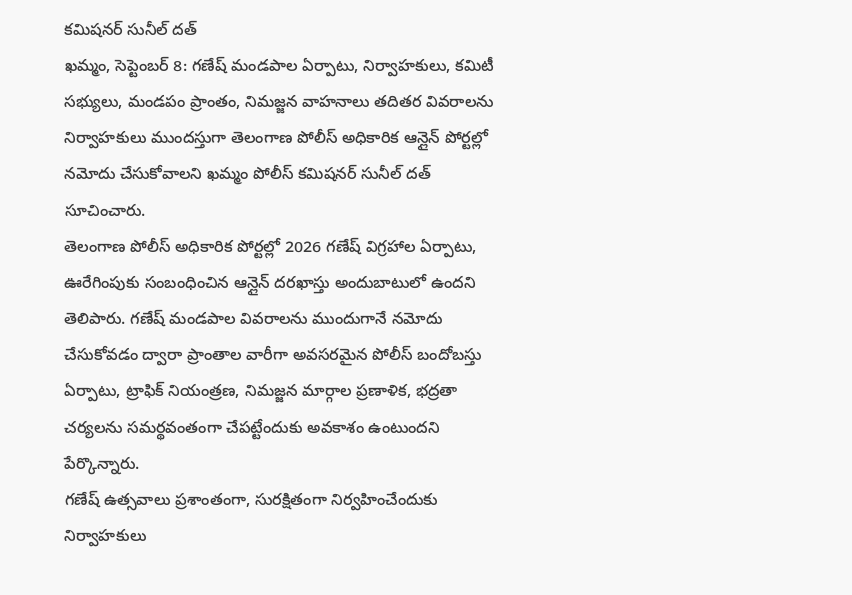కమిషనర్ సునీల్ దత్
ఖమ్మం, సెప్టెంబర్ 8: గణేష్ మండపాల ఏర్పాటు, నిర్వాహకులు, కమిటీ సభ్యులు, మండపం ప్రాంతం, నిమజ్జన వాహనాలు తదితర వివరాలను నిర్వాహకులు ముందస్తుగా తెలంగాణ పోలీస్ అధికారిక ఆన్లైన్ పోర్టల్లో నమోదు చేసుకోవాలని ఖమ్మం పోలీస్ కమిషనర్ సునీల్ దత్ సూచించారు.
తెలంగాణ పోలీస్ అధికారిక పోర్టల్లో 2026 గణేష్ విగ్రహాల ఏర్పాటు, ఊరేగింపుకు సంబంధించిన ఆన్లైన్ దరఖాస్తు అందుబాటులో ఉందని తెలిపారు. గణేష్ మండపాల వివరాలను ముందుగానే నమోదు చేసుకోవడం ద్వారా ప్రాంతాల వారీగా అవసరమైన పోలీస్ బందోబస్తు ఏర్పాటు, ట్రాఫిక్ నియంత్రణ, నిమజ్జన మార్గాల ప్రణాళిక, భద్రతా చర్యలను సమర్థవంతంగా చేపట్టేందుకు అవకాశం ఉంటుందని పేర్కొన్నారు.
గణేష్ ఉత్సవాలు ప్రశాంతంగా, సురక్షితంగా నిర్వహించేందుకు నిర్వాహకులు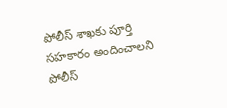పోలీస్ శాఖకు పూర్తి సహకారం అందించాలని పోలీస్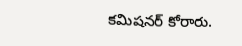కమిషనర్ కోరారు.